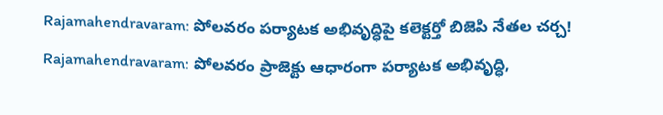Rajamahendravaram: పోలవరం పర్యాటక అభివృద్ధిపై కలెక్టర్తో బిజెపి నేతల చర్చ!
Rajamahendravaram: పోలవరం ప్రాజెక్టు ఆధారంగా పర్యాటక అభివృద్ధి,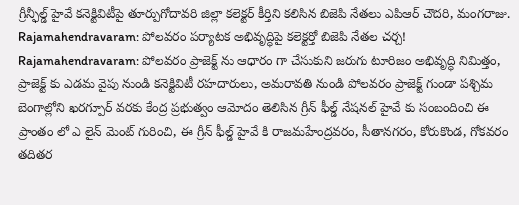గ్రీన్ఫీల్డ్ హైవే కనెక్టివిటీపై తూర్పుగోదావరి జిల్లా కలెక్టర్ కీర్తిని కలిసిన బిజెపి నేతలు ఎపిఆర్ చౌదరి, మంగరాజు.
Rajamahendravaram: పోలవరం పర్యాటక అభివృద్ధిపై కలెక్టర్తో బిజెపి నేతల చర్చ!
Rajamahendravaram: పోలవరం ప్రాజెక్ట్ ను ఆధారం గా చేసుకుని జరుగు టూరిజం అభివృద్ధి నిమిత్తం, ప్రాజెక్ట్ కు ఎడమ వైపు నుండి కనెక్టివిటీ రహదారులు, అమరావతి నుండి పోలవరం ప్రాజెక్ట్ గుండా పశ్చిమ బెంగాల్లోని ఖరగ్పూర్ వరకు కేంద్ర ప్రభుత్వం ఆమోదం తెలిసిన గ్రీన్ ఫీల్డ్ నేషనల్ హైవే కు సంబందించి ఈ ప్రాంతం లో ఎ లైన్ మెంట్ గురించి, ఈ గ్రీన్ ఫీల్డ్ హైవే కి రాజమహేంద్రవరం, సీతానగరం, కోరుకొండ, గోకవరం తదితర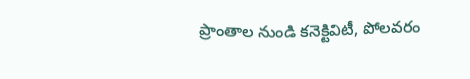ప్రాంతాల నుండి కనెక్టివిటీ, పోలవరం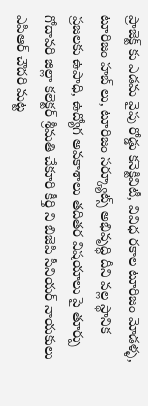ప్రాజెక్ట్ కు ఎడమ వైపు రోడ్డు కనెక్టివిటీ, వివిధ రకాల టూరిజం మోడళ్ళ, టూరిజం హబ్ లు, టూరిజం సర్క్యూట్స్ అభివృద్ధి దీని వల్ల స్థానిక ప్రజలకు ఉపాధి, ఉద్యోగ అవకాశాలు తదితర విషయాలు పై తూర్పు గోదావరి జిల్లా కలెక్టర్ శ్రీమతి చేకూరి కీర్తి ని బిజెపి సీనియర్ నాయకులు ఎపిఆర్ చౌదరి మట్ట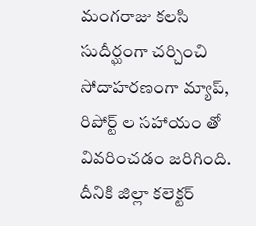మంగరాజు కలసి సుదీర్ఘంగా చర్చించి సోదాహరణంగా మ్యాప్, రిపోర్ట్ ల సహాయం తో వివరించడం జరిగింది.
దీనికి జిల్లా కలెక్టర్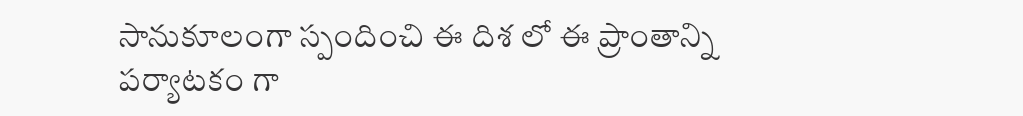సానుకూలంగా స్పందించి ఈ దిశ లో ఈ ప్రాంతాన్ని పర్యాటకం గా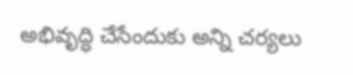అభివృద్ధి చేసేందుకు అన్ని చర్యలు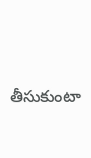తీసుకుంటా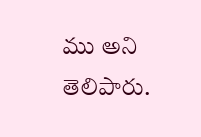ము అని తెలిపారు.